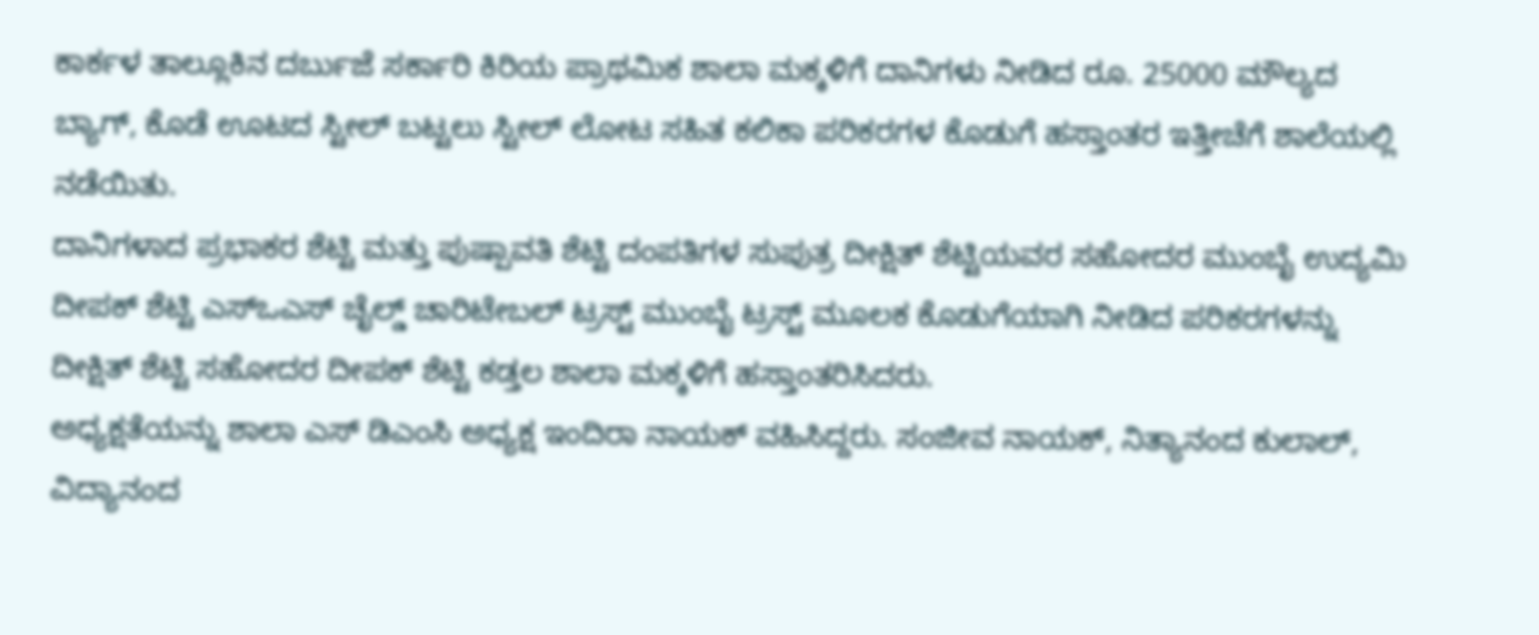ಕಾರ್ಕಳ ತಾಲ್ಲೂಕಿನ ದರ್ಬುಜೆ ಸರ್ಕಾರಿ ಕಿರಿಯ ಪ್ರಾಥಮಿಕ ಶಾಲಾ ಮಕ್ಕಳಿಗೆ ದಾನಿಗಳು ನೀಡಿದ ರೂ. 25000 ಮೌಲ್ಯದ ಬ್ಯಾಗ್, ಕೊಡೆ ಊಟದ ಸ್ಟೀಲ್ ಬಟ್ಟಲು ಸ್ಟೀಲ್ ಲೋಟ ಸಹಿತ ಕಲಿಕಾ ಪರಿಕರಗಳ ಕೊಡುಗೆ ಹಸ್ತಾಂತರ ಇತ್ತೀಚೆಗೆ ಶಾಲೆಯಲ್ಲಿ ನಡೆಯಿತು.
ದಾನಿಗಳಾದ ಪ್ರಭಾಕರ ಶೆಟ್ಟಿ ಮತ್ತು ಪುಷ್ಪಾವತಿ ಶೆಟ್ಟಿ ದಂಪತಿಗಳ ಸುಪುತ್ರ ದೀಕ್ಷಿತ್ ಶೆಟ್ಟಿಯವರ ಸಹೋದರ ಮುಂಬೈ ಉದ್ಯಮಿ ದೀಪಕ್ ಶೆಟ್ಟಿ ಎಸ್ಒಎಸ್ ಚೈಲ್ಡ್ ಚಾರಿಟೇಬಲ್ ಟ್ರಸ್ಟ್ ಮುಂಬೈ ಟ್ರಸ್ಟ್ ಮೂಲಕ ಕೊಡುಗೆಯಾಗಿ ನೀಡಿದ ಪರಿಕರಗಳನ್ನು ದೀಕ್ಷಿತ್ ಶೆಟ್ಟಿ ಸಹೋದರ ದೀಪಕ್ ಶೆಟ್ಟಿ ಕಡ್ತಲ ಶಾಲಾ ಮಕ್ಕಳಿಗೆ ಹಸ್ತಾಂತರಿಸಿದರು.
ಅಧ್ಯಕ್ಷತೆಯನ್ನು ಶಾಲಾ ಎಸ್ ಡಿಎಂಸಿ ಅಧ್ಯಕ್ಷ ಇಂದಿರಾ ನಾಯಕ್ ವಹಿಸಿದ್ದರು. ಸಂಜೀವ ನಾಯಕ್, ನಿತ್ಯಾನಂದ ಕುಲಾಲ್, ವಿದ್ಯಾನಂದ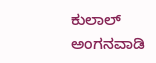ಕುಲಾಲ್ ಅಂಗನವಾಡಿ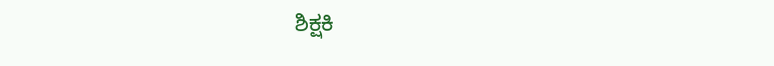ಶಿಕ್ಷಕಿ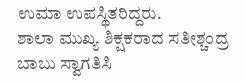ಉಮಾ ಉಪಸ್ಥಿತರಿದ್ದರು.
ಶಾಲಾ ಮುಖ್ಯ ಶಿಕ್ಷಕರಾದ ಸತೀಶ್ಚಂದ್ರ ಬಾಬು ಸ್ವಾಗತಿಸಿ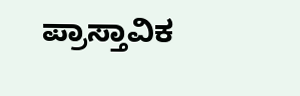ಪ್ರಾಸ್ತಾವಿಕ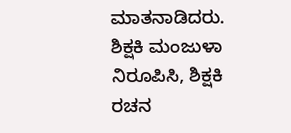ಮಾತನಾಡಿದರು. ಶಿಕ್ಷಕಿ ಮಂಜುಳಾ ನಿರೂಪಿಸಿ, ಶಿಕ್ಷಕಿ ರಚನ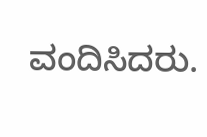ವಂದಿಸಿದರು.